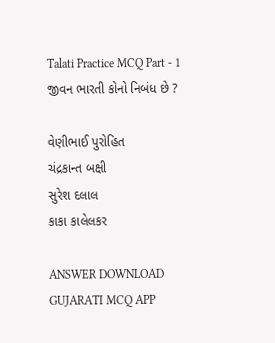Talati Practice MCQ Part - 1
જીવન ભારતી કોનો નિબંધ છે ?

વેણીભાઈ પુરોહિત
ચંદ્રકાન્ત બક્ષી
સુરેશ દલાલ
કાકા કાલેલકર

ANSWER DOWNLOAD GUJARATI MCQ APP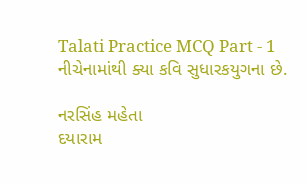Talati Practice MCQ Part - 1
નીચેનામાંથી ક્યા કવિ સુધારકયુગના છે.

નરસિંહ મહેતા
દયારામ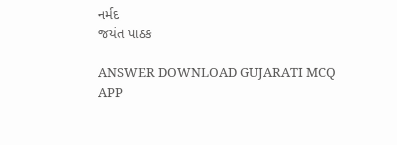નર્મદ
જયંત પાઠક

ANSWER DOWNLOAD GUJARATI MCQ APP